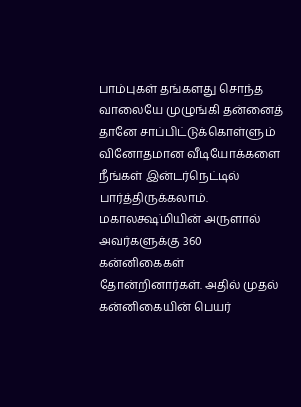பாம்புகள் தங்களது சொந்த வாலையே முழுங்கி தன்னைத் தானே சாப்பிட்டுக்கொள்ளும் வினோதமான வீடியோக்களை நீங்கள் இன்டர்நெட்டில் பார்த்திருக்கலாம்.
மகாலக்ஷ்மியின் அருளால் அவர்களுக்கு 360 கன்னிகைகள் தோன்றினார்கள். அதில் முதல் கன்னிகையின் பெயர்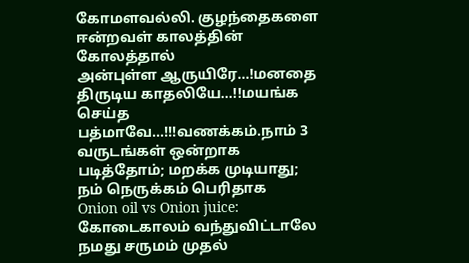கோமளவல்லி. குழந்தைகளை ஈன்றவள் காலத்தின் கோலத்தால்
அன்புள்ள ஆருயிரே…!மனதை திருடிய காதலியே…!!மயங்க செய்த பத்மாவே…!!!வணக்கம்.நாம் 3 வருடங்கள் ஒன்றாக படித்தோம்; மறக்க முடியாது; நம் நெருக்கம் பெரிதாக
Onion oil vs Onion juice: கோடைகாலம் வந்துவிட்டாலே நமது சருமம் முதல்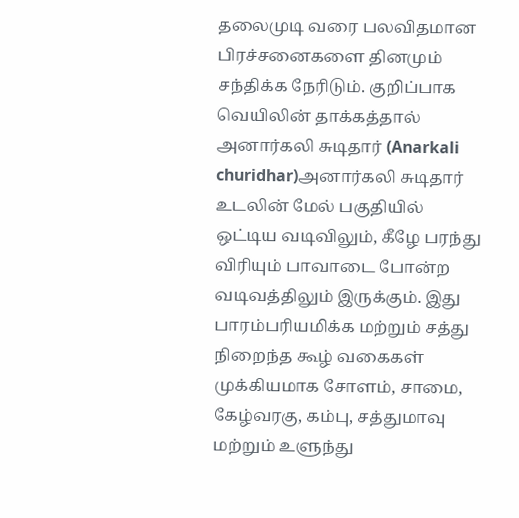தலைமுடி வரை பலவிதமான பிரச்சனைகளை தினமும் சந்திக்க நேரிடும். குறிப்பாக வெயிலின் தாக்கத்தால்
அனார்கலி சுடிதார் (Anarkali churidhar)அனார்கலி சுடிதார் உடலின் மேல் பகுதியில் ஒட்டிய வடிவிலும், கீழே பரந்து விரியும் பாவாடை போன்ற வடிவத்திலும் இருக்கும். இது
பாரம்பரியமிக்க மற்றும் சத்து நிறைந்த கூழ் வகைகள் முக்கியமாக சோளம், சாமை, கேழ்வரகு, கம்பு, சத்துமாவு மற்றும் உளுந்து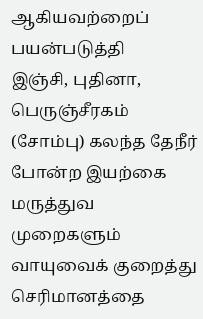ஆகியவற்றைப் பயன்படுத்தி
இஞ்சி, புதினா, பெருஞ்சீரகம் (சோம்பு) கலந்த தேநீர் போன்ற இயற்கை மருத்துவ முறைகளும் வாயுவைக் குறைத்து செரிமானத்தை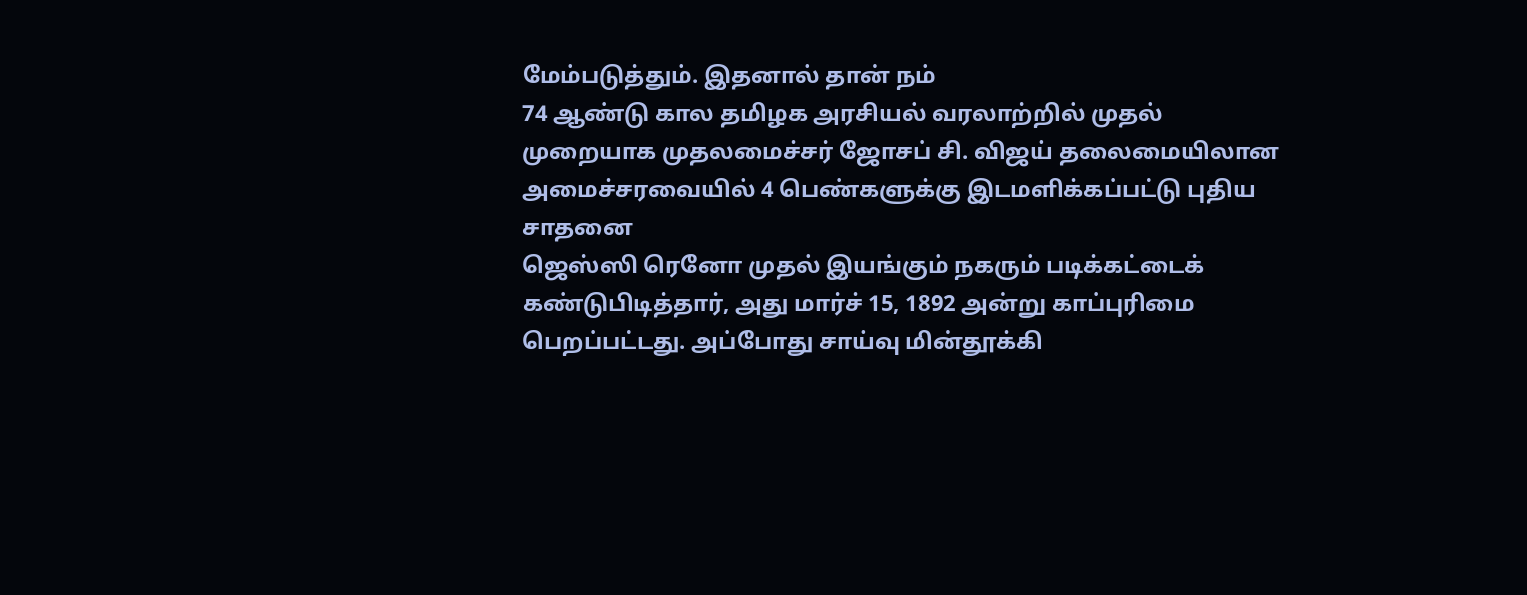மேம்படுத்தும். இதனால் தான் நம்
74 ஆண்டு கால தமிழக அரசியல் வரலாற்றில் முதல் முறையாக முதலமைச்சர் ஜோசப் சி. விஜய் தலைமையிலான அமைச்சரவையில் 4 பெண்களுக்கு இடமளிக்கப்பட்டு புதிய சாதனை
ஜெஸ்ஸி ரெனோ முதல் இயங்கும் நகரும் படிக்கட்டைக் கண்டுபிடித்தார், அது மார்ச் 15, 1892 அன்று காப்புரிமை பெறப்பட்டது. அப்போது சாய்வு மின்தூக்கி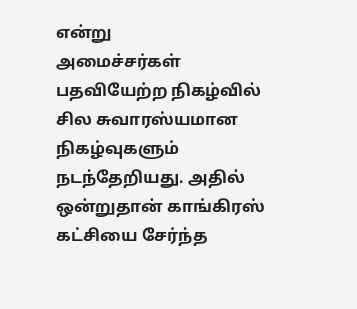என்று
அமைச்சர்கள் பதவியேற்ற நிகழ்வில் சில சுவாரஸ்யமான நிகழ்வுகளும் நடந்தேறியது. அதில் ஒன்றுதான் காங்கிரஸ் கட்சியை சேர்ந்த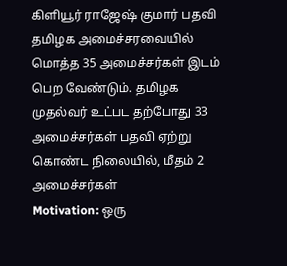கிளியூர் ராஜேஷ் குமார் பதவி
தமிழக அமைச்சரவையில் மொத்த 35 அமைச்சர்கள் இடம் பெற வேண்டும். தமிழக முதல்வர் உட்பட தற்போது 33 அமைச்சர்கள் பதவி ஏற்று கொண்ட நிலையில், மீதம் 2 அமைச்சர்கள்
Motivation: ஒரு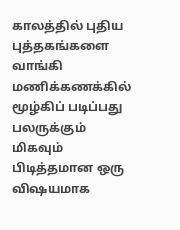காலத்தில் புதிய புத்தகங்களை வாங்கி மணிக்கணக்கில் மூழ்கிப் படிப்பது பலருக்கும் மிகவும் பிடித்தமான ஒரு விஷயமாக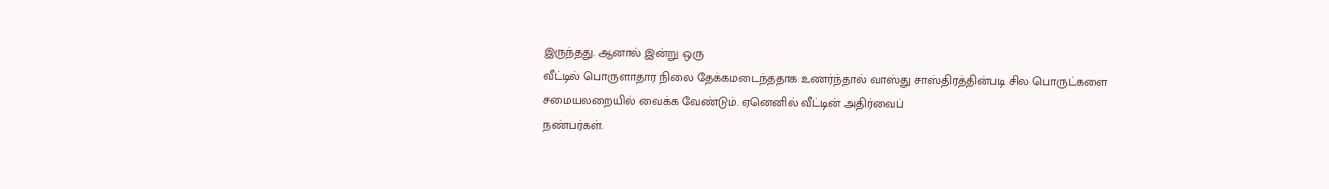இருந்தது. ஆனால் இன்று ஒரு
வீட்டில் பொருளாதார நிலை தேக்கமடைந்ததாக உணர்ந்தால் வாஸ்து சாஸ்திரத்தின்படி சில பொருட்களை சமையலறையில் வைக்க வேண்டும். ஏனெனில் வீட்டின் அதிர்வைப்
நண்பர்கள்.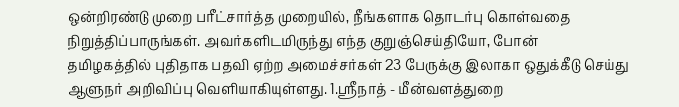ஒன்றிரண்டு முறை பரீட்சார்த்த முறையில், நீங்களாக தொடர்பு கொள்வதை நிறுத்திப்பாருங்கள். அவர்களிடமிருந்து எந்த குறுஞ்செய்தியோ, போன்
தமிழகத்தில் புதிதாக பதவி ஏற்ற அமைச்சர்கள் 23 பேருக்கு இலாகா ஒதுக்கீடு செய்து ஆளுநர் அறிவிப்பு வெளியாகியுள்ளது. 1.ஸ்ரீநாத் - மீன்வளத்துறை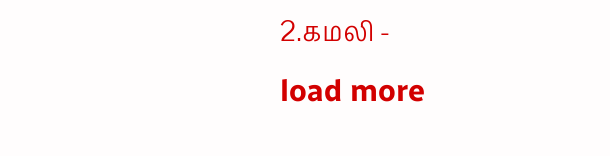2.கமலி -
load more